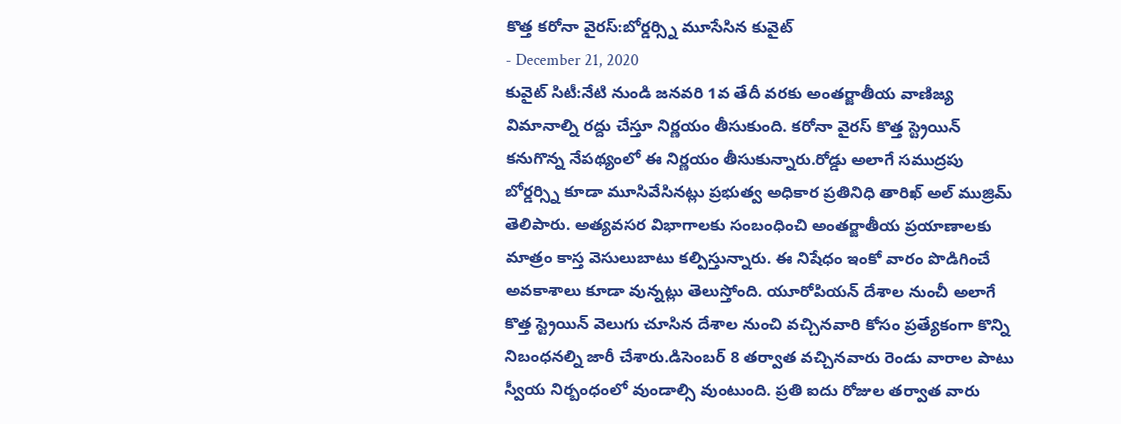కొత్త కరోనా వైరస్:బోర్డర్స్ని మూసేసిన కువైట్
- December 21, 2020
కువైట్ సిటీ:నేటి నుండి జనవరి 1వ తేదీ వరకు అంతర్జాతీయ వాణిజ్య విమానాల్ని రద్దు చేస్తూ నిర్ణయం తీసుకుంది. కరోనా వైరస్ కొత్త స్ట్రెయిన్ కనుగొన్న నేపథ్యంలో ఈ నిర్ణయం తీసుకున్నారు.రోడ్డు అలాగే సముద్రపు బోర్డర్స్ని కూడా మూసివేసినట్లు ప్రభుత్వ అధికార ప్రతినిధి తారిఖ్ అల్ ముజ్రిమ్ తెలిపారు. అత్యవసర విభాగాలకు సంబంధించి అంతర్జాతీయ ప్రయాణాలకు మాత్రం కాస్త వెసులుబాటు కల్పిస్తున్నారు. ఈ నిషేధం ఇంకో వారం పొడిగించే అవకాశాలు కూడా వున్నట్లు తెలుస్తోంది. యూరోపియన్ దేశాల నుంచీ అలాగే కొత్త స్ట్రెయిన్ వెలుగు చూసిన దేశాల నుంచి వచ్చినవారి కోసం ప్రత్యేకంగా కొన్ని నిబంధనల్ని జారీ చేశారు.డిసెంబర్ 8 తర్వాత వచ్చినవారు రెండు వారాల పాటు స్వీయ నిర్బంధంలో వుండాల్సి వుంటుంది. ప్రతి ఐదు రోజుల తర్వాత వారు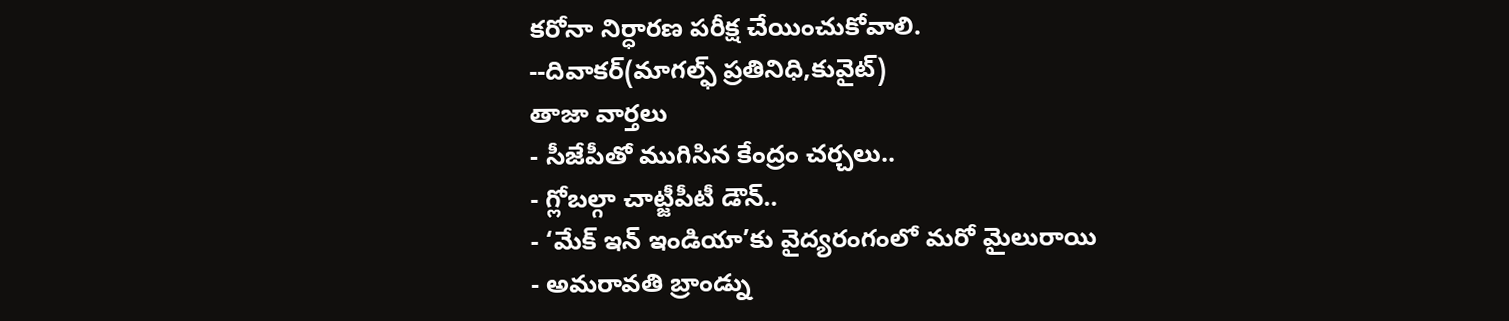కరోనా నిర్ధారణ పరీక్ష చేయించుకోవాలి.
--దివాకర్(మాగల్ఫ్ ప్రతినిధి,కువైట్)
తాజా వార్తలు
- సీజేపీతో ముగిసిన కేంద్రం చర్చలు..
- గ్లోబల్గా చాట్జీపీటీ డౌన్..
- ‘మేక్ ఇన్ ఇండియా’కు వైద్యరంగంలో మరో మైలురాయి
- అమరావతి బ్రాండ్ను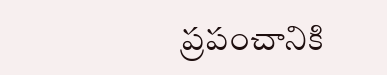ప్రపంచానికి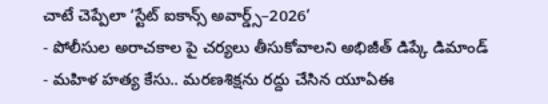చాటే చెప్పేలా ‘స్టేట్ ఐకాన్స్ అవార్డ్స్–2026’
- పోలీసుల అరాచకాల పై చర్యలు తీసుకోవాలని అభిజీత్ డిప్కే డిమాండ్
- మహిళ హత్య కేసు.. మరణశిక్షను రద్దు చేసిన యూఏఈ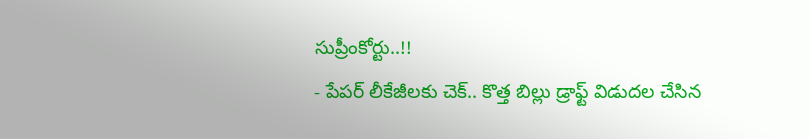సుప్రీంకోర్టు..!!
- పేపర్ లీకేజీలకు చెక్.. కొత్త బిల్లు డ్రాఫ్ట్ విడుదల చేసిన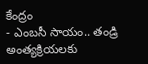కేంద్రం
- ఎంబసీ సాయం.. తండ్రి అంత్యక్రియలకు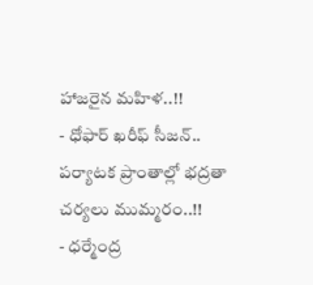హాజరైన మహిళ..!!
- ధోఫార్ ఖరీఫ్ సీజన్.. పర్యాటక ప్రాంతాల్లో భద్రతా చర్యలు ముమ్మరం..!!
- ధర్మేంద్ర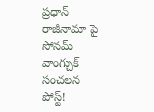ప్రధాన్ రాజీనామా పై సోనమ్ వాంగ్చుక్ సంచలన పోస్ట్!